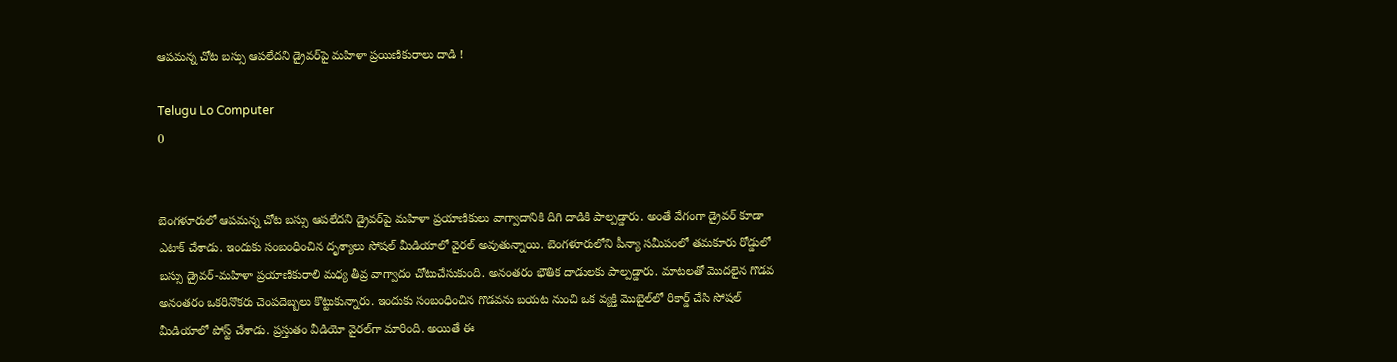ఆపమన్న చోట బస్సు ఆపలేదని డ్రైవర్‌పై మహిళా ప్రయిణికురాలు దాడి !

Telugu Lo Computer
0


బెంగళూరులో ఆపమన్న చోట బస్సు ఆపలేదని డ్రైవర్‌పై మహిళా ప్రయాణికులు వాగ్వాదానికి దిగి దాడికి పాల్పడ్డారు. అంతే వేగంగా డ్రైవర్ కూడా ఎటాక్ చేశాడు. ఇందుకు సంబంధించిన దృశ్యాలు సోషల్ మీడియాలో వైరల్ అవుతున్నాయి. బెంగళూరులోని పీన్యా సమీపంలో తమకూరు రోడ్డులో బస్సు డ్రైవర్-మహిళా ప్రయాణికురాలి మధ్య తీవ్ర వాగ్వాదం చోటుచేసుకుంది. అనంతరం భౌతిక దాడులకు పాల్పడ్డారు. మాటలతో మొదలైన గొడవ అనంతరం ఒకరినొకరు చెంపదెబ్బలు కొట్టుకున్నారు. ఇందుకు సంబంధించిన గొడవను బయట నుంచి ఒక వ్యక్తి మొబైల్‌లో రికార్డ్ చేసి సోషల్ మీడియాలో పోస్ట్ చేశాడు. ప్రస్తుతం వీడియో వైరల్‌గా మారింది. అయితే ఈ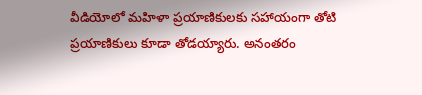వీడియోలో మహిళా ప్రయాణికులకు సహాయంగా తోటి ప్రయాణికులు కూడా తోడయ్యారు. అనంతరం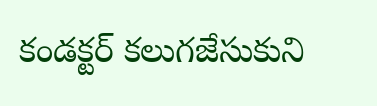కండక్టర్ కలుగజేసుకుని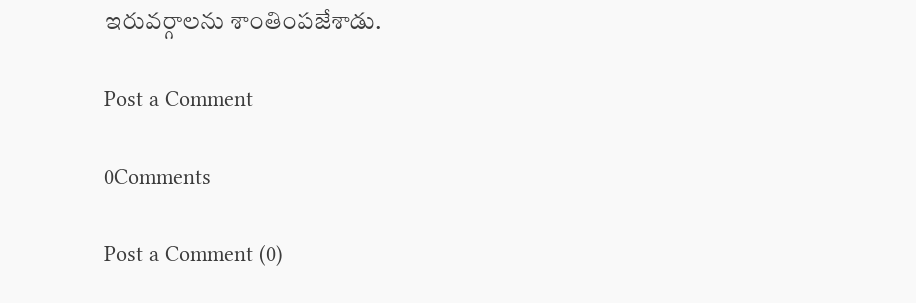ఇరువర్గాలను శాంతింపజేశాడు.

Post a Comment

0Comments

Post a Comment (0)